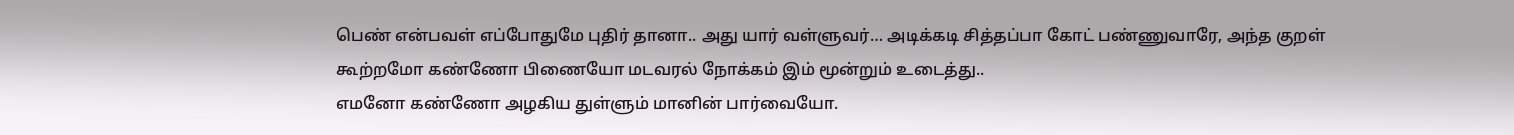பெண் என்பவள் எப்போதுமே புதிர் தானா.. அது யார் வள்ளுவர்… அடிக்கடி சித்தப்பா கோட் பண்ணுவாரே, அந்த குறள்
கூற்றமோ கண்ணோ பிணையோ மடவரல் நோக்கம் இம் மூன்றும் உடைத்து..
எமனோ கண்ணோ அழகிய துள்ளும் மானின் பார்வையோ.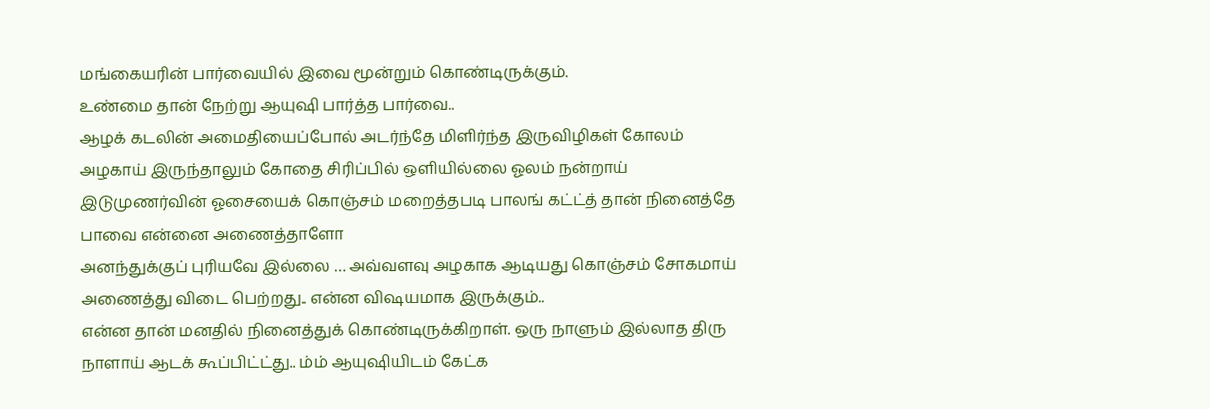மங்கையரின் பார்வையில் இவை மூன்றும் கொண்டிருக்கும்.
உண்மை தான் நேற்று ஆயுஷி பார்த்த பார்வை..
ஆழக் கடலின் அமைதியைப்போல் அடர்ந்தே மிளிர்ந்த இருவிழிகள் கோலம் அழகாய் இருந்தாலும் கோதை சிரிப்பில் ஒளியில்லை ஓலம் நன்றாய் இடுமுணர்வின் ஓசையைக் கொஞ்சம் மறைத்தபடி பாலங் கட்ட்த் தான் நினைத்தே பாவை என்னை அணைத்தாளோ
அனந்துக்குப் புரியவே இல்லை … அவ்வளவு அழகாக ஆடியது கொஞ்சம் சோகமாய் அணைத்து விடை பெற்றது.. என்ன விஷயமாக இருக்கும்..
என்ன தான் மனதில் நினைத்துக் கொண்டிருக்கிறாள். ஒரு நாளும் இல்லாத திரு நாளாய் ஆடக் கூப்பிட்ட்து.. ம்ம் ஆயுஷியிடம் கேட்க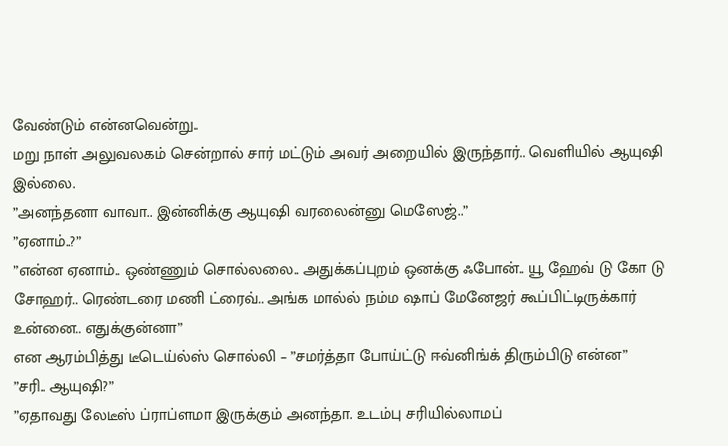வேண்டும் என்னவென்று..
மறு நாள் அலுவலகம் சென்றால் சார் மட்டும் அவர் அறையில் இருந்தார்.. வெளியில் ஆயுஷி இல்லை.
”அனந்தனா வாவா.. இன்னிக்கு ஆயுஷி வரலைன்னு மெஸேஜ்..”
”ஏனாம்..?”
”என்ன ஏனாம்.. ஒண்ணும் சொல்லலை.. அதுக்கப்புறம் ஒனக்கு ஃபோன்.. யூ ஹேவ் டு கோ டு சோஹர்.. ரெண்டரை மணி ட்ரைவ்.. அங்க மால்ல் நம்ம ஷாப் மேனேஜர் கூப்பிட்டிருக்கார் உன்னை.. எதுக்குன்னா”
என ஆரம்பித்து டீடெய்ல்ஸ் சொல்லி – ”சமர்த்தா போய்ட்டு ஈவ்னிங்க் திரும்பிடு என்ன”
”சரி.. ஆயுஷி?”
”ஏதாவது லேடீஸ் ப்ராப்ளமா இருக்கும் அனந்தா. உடம்பு சரியில்லாமப்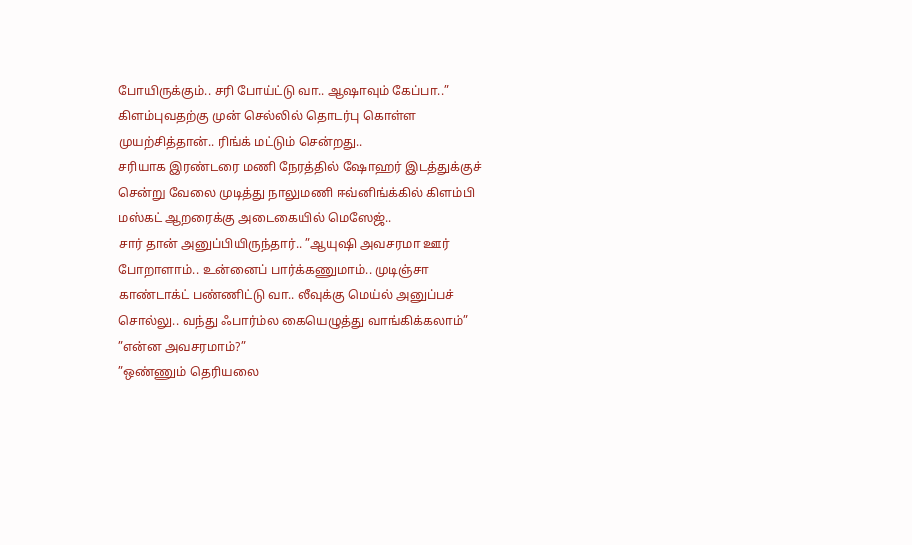போயிருக்கும்.. சரி போய்ட்டு வா.. ஆஷாவும் கேப்பா..”
கிளம்புவதற்கு முன் செல்லில் தொடர்பு கொள்ள முயற்சித்தான்.. ரிங்க் மட்டும் சென்றது..
சரியாக இரண்டரை மணி நேரத்தில் ஷோஹர் இடத்துக்குச் சென்று வேலை முடித்து நாலுமணி ஈவ்னிங்க்கில் கிளம்பி மஸ்கட் ஆறரைக்கு அடைகையில் மெஸேஜ்..
சார் தான் அனுப்பியிருந்தார்.. ”ஆயுஷி அவசரமா ஊர் போறாளாம்.. உன்னைப் பார்க்கணுமாம்.. முடிஞ்சா காண்டாக்ட் பண்ணிட்டு வா.. லீவுக்கு மெய்ல் அனுப்பச் சொல்லு.. வந்து ஃபார்ம்ல கையெழுத்து வாங்கிக்கலாம்”
”என்ன அவசரமாம்?”
”ஒண்ணும் தெரியலை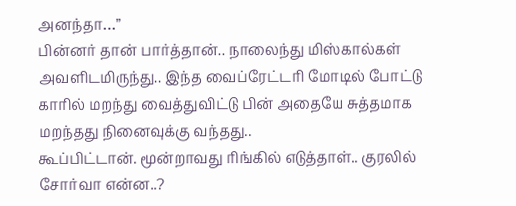அனந்தா…”
பின்னர் தான் பார்த்தான்.. நாலைந்து மிஸ்கால்கள் அவளிடமிருந்து.. இந்த வைப்ரேட்டரி மோடில் போட்டு காரில் மறந்து வைத்துவிட்டு பின் அதையே சுத்தமாக மறந்தது நினைவுக்கு வந்தது..
கூப்பிட்டான். மூன்றாவது ரிங்கில் எடுத்தாள்.. குரலில் சோர்வா என்ன..?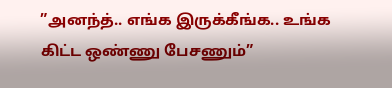”அனந்த்.. எங்க இருக்கீங்க.. உங்க கிட்ட ஒண்ணு பேசணும்”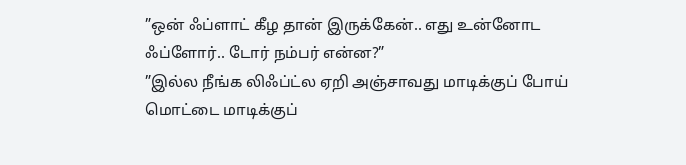”ஒன் ஃப்ளாட் கீழ தான் இருக்கேன்.. எது உன்னோட ஃப்ளோர்.. டோர் நம்பர் என்ன?”
”இல்ல நீங்க லிஃப்ட்ல ஏறி அஞ்சாவது மாடிக்குப் போய் மொட்டை மாடிக்குப்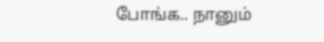போங்க.. நானும்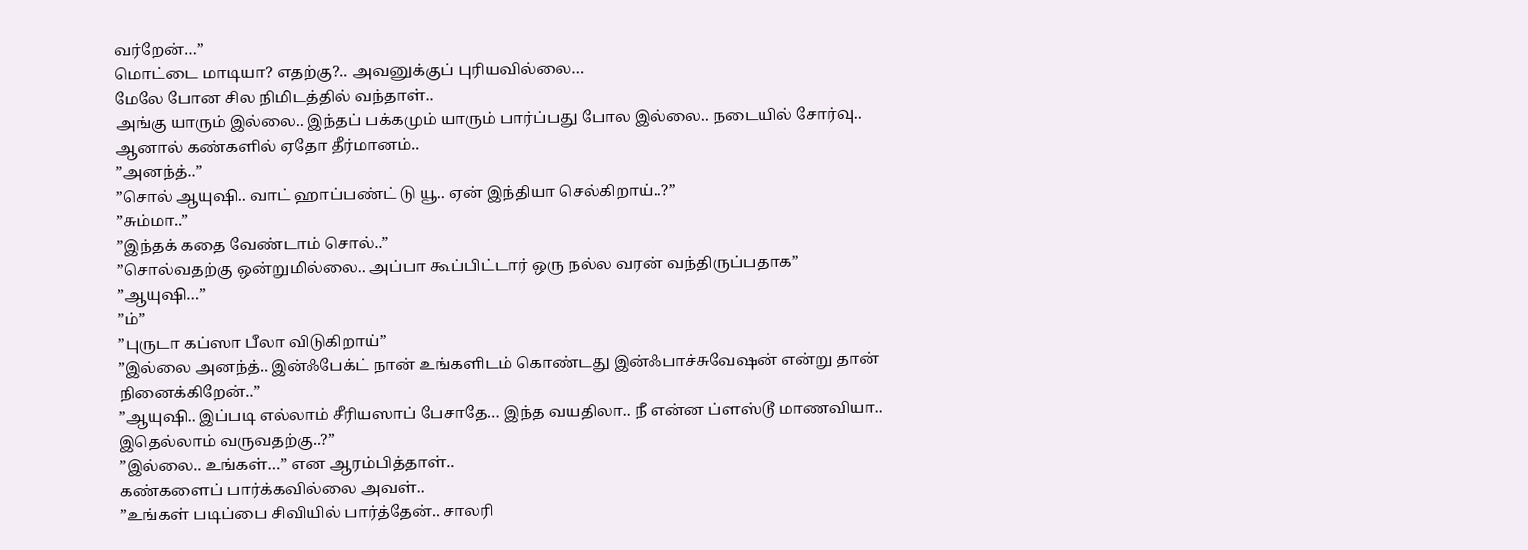வர்றேன்…”
மொட்டை மாடியா? எதற்கு?.. அவனுக்குப் புரியவில்லை…
மேலே போன சில நிமிடத்தில் வந்தாள்..
அங்கு யாரும் இல்லை.. இந்தப் பக்கமும் யாரும் பார்ப்பது போல இல்லை.. நடையில் சோர்வு.. ஆனால் கண்களில் ஏதோ தீர்மானம்..
”அனந்த்..”
”சொல் ஆயுஷி.. வாட் ஹாப்பண்ட் டு யூ.. ஏன் இந்தியா செல்கிறாய்..?”
”சும்மா..”
”இந்தக் கதை வேண்டாம் சொல்..”
”சொல்வதற்கு ஒன்றுமில்லை.. அப்பா கூப்பிட்டார் ஒரு நல்ல வரன் வந்திருப்பதாக”
”ஆயுஷி…”
”ம்”
”புருடா கப்ஸா பீலா விடுகிறாய்”
”இல்லை அனந்த்.. இன்ஃபேக்ட் நான் உங்களிடம் கொண்டது இன்ஃபாச்சுவேஷன் என்று தான் நினைக்கிறேன்..”
”ஆயுஷி.. இப்படி எல்லாம் சீரியஸாப் பேசாதே… இந்த வயதிலா.. நீ என்ன ப்ளஸ்டூ மாணவியா.. இதெல்லாம் வருவதற்கு..?”
”இல்லை.. உங்கள்…” என ஆரம்பித்தாள்..
கண்களைப் பார்க்கவில்லை அவள்..
”உங்கள் படிப்பை சிவியில் பார்த்தேன்.. சாலரி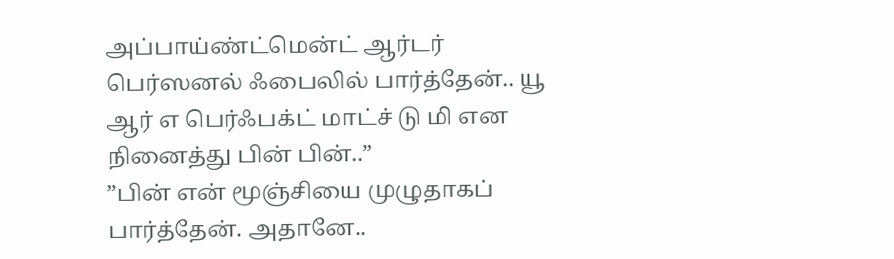அப்பாய்ண்ட்மென்ட் ஆர்டர் பெர்ஸனல் ஃபைலில் பார்த்தேன்.. யூ ஆர் எ பெர்ஃபக்ட் மாட்ச் டு மி என நினைத்து பின் பின்..”
”பின் என் மூஞ்சியை முழுதாகப் பார்த்தேன். அதானே..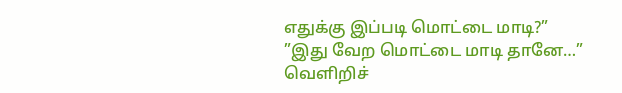எதுக்கு இப்படி மொட்டை மாடி?”
”இது வேற மொட்டை மாடி தானே…”
வெளிறிச்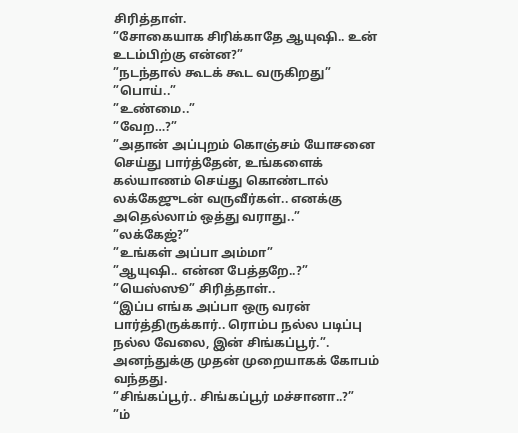சிரித்தாள்.
”சோகையாக சிரிக்காதே ஆயுஷி.. உன் உடம்பிற்கு என்ன?”
”நடந்தால் கூடக் கூட வருகிறது”
”பொய்..”
”உண்மை..”
”வேற…?”
”அதான் அப்புறம் கொஞ்சம் யோசனை செய்து பார்த்தேன், உங்களைக் கல்யாணம் செய்து கொண்டால் லக்கேஜுடன் வருவீர்கள்.. எனக்கு அதெல்லாம் ஒத்து வராது..”
”லக்கேஜ்?”
”உங்கள் அப்பா அம்மா”
”ஆயுஷி.. என்ன பேத்தறே..?”
”யெஸ்ஸூ” சிரித்தாள்..
“இப்ப எங்க அப்பா ஒரு வரன் பார்த்திருக்கார்.. ரொம்ப நல்ல படிப்பு நல்ல வேலை, இன் சிங்கப்பூர்.”.
அனந்துக்கு முதன் முறையாகக் கோபம் வந்தது.
”சிங்கப்பூர்.. சிங்கப்பூர் மச்சானா..?”
”ம்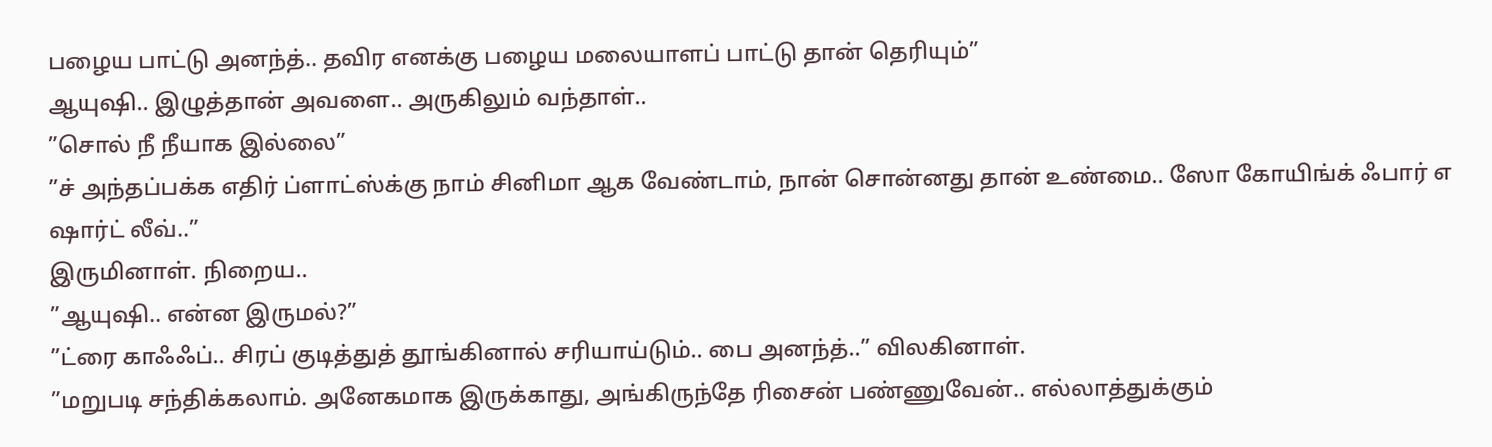பழைய பாட்டு அனந்த்.. தவிர எனக்கு பழைய மலையாளப் பாட்டு தான் தெரியும்”
ஆயுஷி.. இழுத்தான் அவளை.. அருகிலும் வந்தாள்..
”சொல் நீ நீயாக இல்லை”
”ச் அந்தப்பக்க எதிர் ப்ளாட்ஸ்க்கு நாம் சினிமா ஆக வேண்டாம், நான் சொன்னது தான் உண்மை.. ஸோ கோயிங்க் ஃபார் எ ஷார்ட் லீவ்..”
இருமினாள். நிறைய..
”ஆயுஷி.. என்ன இருமல்?”
”ட்ரை காஃஃப்.. சிரப் குடித்துத் தூங்கினால் சரியாய்டும்.. பை அனந்த்..” விலகினாள்.
”மறுபடி சந்திக்கலாம். அனேகமாக இருக்காது, அங்கிருந்தே ரிசைன் பண்ணுவேன்.. எல்லாத்துக்கும்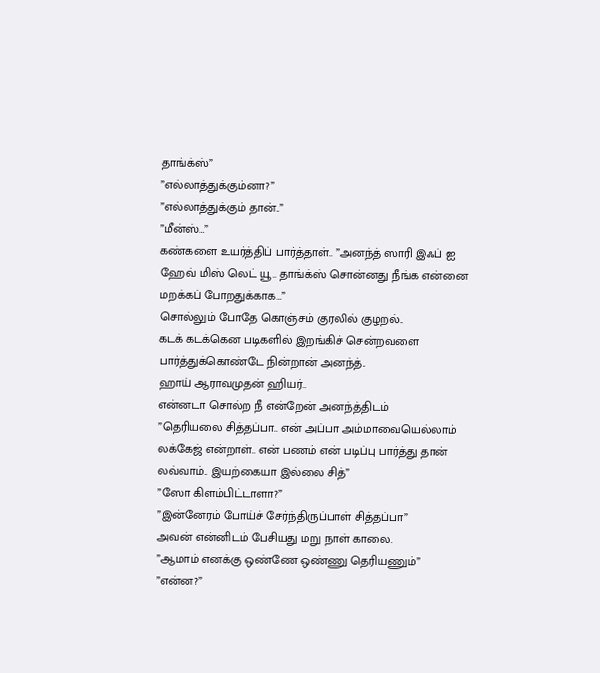தாங்க்ஸ்”
”எல்லாத்துக்கும்னா?”
”எல்லாத்துக்கும் தான்..”
”மீன்ஸ்…”
கண்களை உயர்த்திப் பார்த்தாள்.. ”அனந்த் ஸாரி இஃப் ஐ ஹேவ் மிஸ் லெட் யூ.. தாங்க்ஸ் சொன்னது நீங்க என்னை மறக்கப் போறதுக்காக…”
சொல்லும் போதே கொஞ்சம் குரலில் குழறல்..
கடக் கடக்கென படிகளில் இறங்கிச் சென்றவளை பார்த்துக்கொண்டே நின்றான் அனந்த்..
ஹாய் ஆராவமுதன் ஹியர்..
என்னடா சொல்ற நீ என்றேன் அனந்த்திடம்
”தெரியலை சித்தப்பா.. என் அப்பா அம்மாவையெல்லாம் லக்கேஜ் என்றாள்.. என் பணம் என் படிப்பு பார்த்து தான் லவ்வாம்.. இயற்கையா இல்லை சித்”
”ஸோ கிளம்பிட்டாளா?”
”இன்னேரம் போய்ச் சேர்ந்திருப்பாள் சித்தப்பா”
அவன் என்னிடம் பேசியது மறு நாள் காலை.
”ஆமாம் எனக்கு ஒண்ணே ஒண்ணு தெரியணும்”
”என்ன?”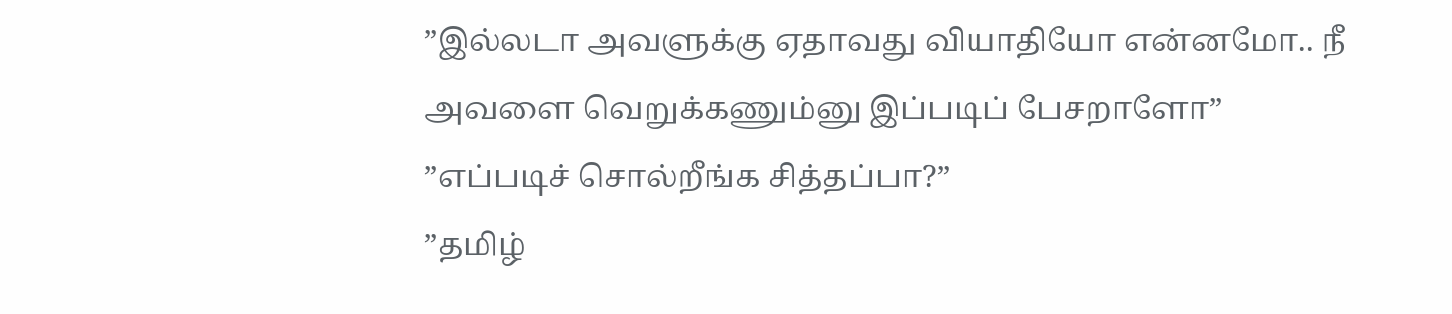”இல்லடா அவளுக்கு ஏதாவது வியாதியோ என்னமோ.. நீ அவளை வெறுக்கணும்னு இப்படிப் பேசறாளோ”
”எப்படிச் சொல்றீங்க சித்தப்பா?”
”தமிழ்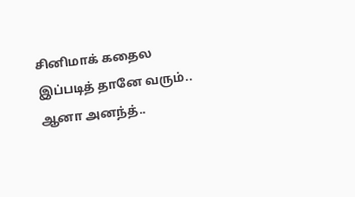சினிமாக் கதைல இப்படித் தானே வரும்.. ஆனா அனந்த்..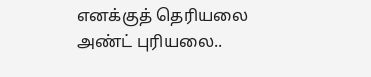எனக்குத் தெரியலை அண்ட் புரியலை..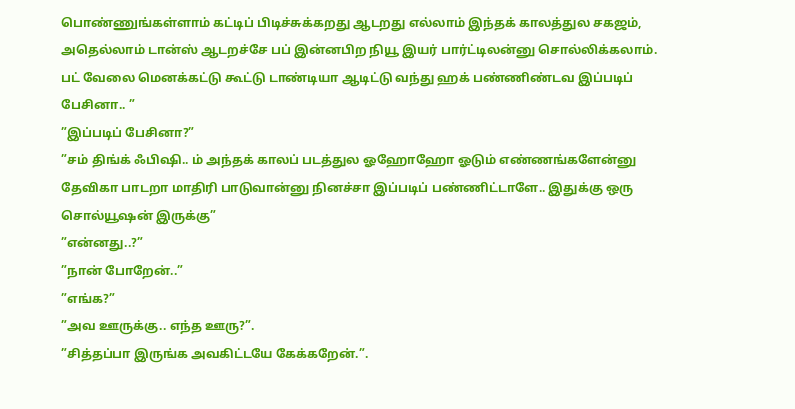பொண்ணுங்கள்ளாம் கட்டிப் பிடிச்சுக்கறது ஆடறது எல்லாம் இந்தக் காலத்துல சகஜம், அதெல்லாம் டான்ஸ் ஆடறச்சே பப் இன்னபிற நியூ இயர் பார்ட்டிலன்னு சொல்லிக்கலாம். பட் வேலை மெனக்கட்டு கூட்டு டாண்டியா ஆடிட்டு வந்து ஹக் பண்ணிண்டவ இப்படிப் பேசினா.. ”
”இப்படிப் பேசினா?”
”சம் திங்க் ஃபிஷி.. ம் அந்தக் காலப் படத்துல ஓஹோஹோ ஓடும் எண்ணங்களேன்னு தேவிகா பாடறா மாதிரி பாடுவான்னு நினச்சா இப்படிப் பண்ணிட்டாளே.. இதுக்கு ஒரு சொல்யூஷன் இருக்கு”
”என்னது..?”
”நான் போறேன்..”
”எங்க?”
”அவ ஊருக்கு.. எந்த ஊரு?”.
”சித்தப்பா இருங்க அவகிட்டயே கேக்கறேன்.”.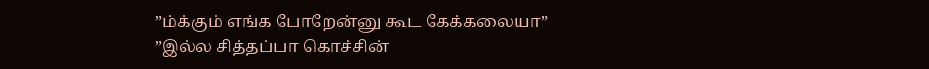”ம்க்கும் எங்க போறேன்னு கூட கேக்கலையா”
”இல்ல சித்தப்பா கொச்சின்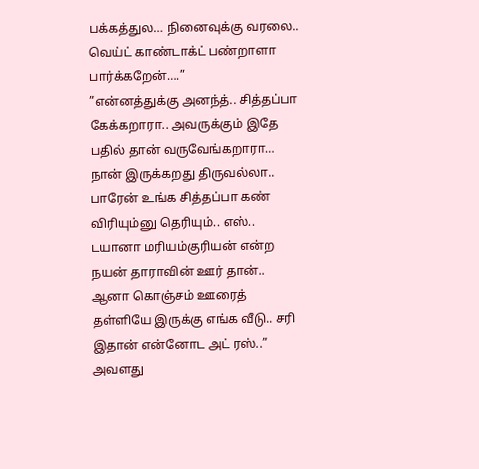பக்கத்துல… நினைவுக்கு வரலை.. வெய்ட் காண்டாக்ட் பண்றாளா பார்க்கறேன்….”
”என்னத்துக்கு அனந்த்.. சித்தப்பா கேக்கறாரா.. அவருக்கும் இதே பதில் தான் வருவேங்கறாரா… நான் இருக்கறது திருவல்லா.. பாரேன் உங்க சித்தப்பா கண் விரியும்னு தெரியும்.. எஸ்.. டயானா மரியம்குரியன் என்ற நயன் தாராவின் ஊர் தான்.. ஆனா கொஞ்சம் ஊரைத் தள்ளியே இருக்கு எங்க வீடு.. சரி இதான் என்னோட அட் ரஸ்..” அவளது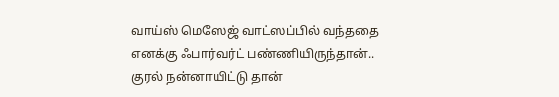வாய்ஸ் மெஸேஜ் வாட்ஸப்பில் வந்ததை எனக்கு ஃபார்வர்ட் பண்ணியிருந்தான்.. குரல் நன்னாயிட்டு தான்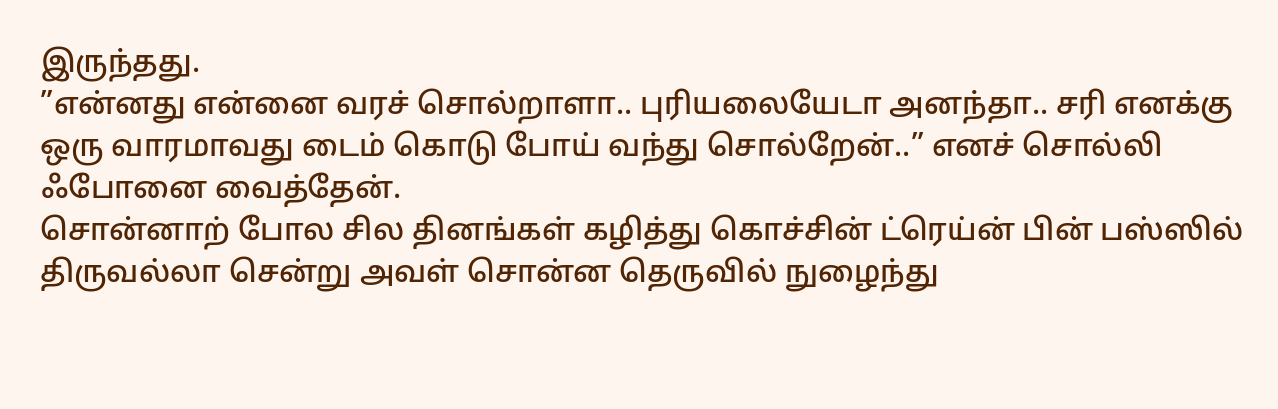இருந்தது.
”என்னது என்னை வரச் சொல்றாளா.. புரியலையேடா அனந்தா.. சரி எனக்கு ஒரு வாரமாவது டைம் கொடு போய் வந்து சொல்றேன்..” எனச் சொல்லி ஃபோனை வைத்தேன்.
சொன்னாற் போல சில தினங்கள் கழித்து கொச்சின் ட்ரெய்ன் பின் பஸ்ஸில் திருவல்லா சென்று அவள் சொன்ன தெருவில் நுழைந்து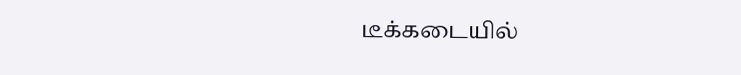டீக்கடையில்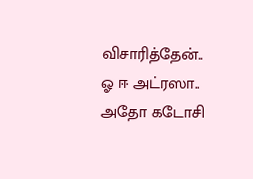விசாரித்தேன்..
ஓ ஈ அட்ரஸா.. அதோ கடோசி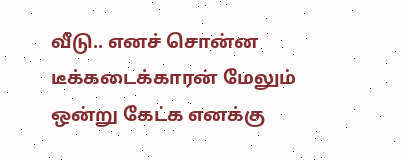வீடு.. எனச் சொன்ன டீக்கடைக்காரன் மேலும் ஒன்று கேட்க எனக்கு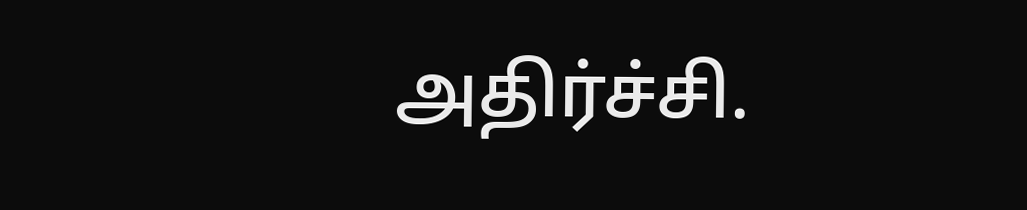அதிர்ச்சி.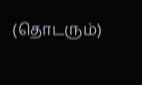(தொடரும்)